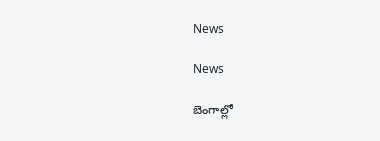News

News

బెంగాల్లో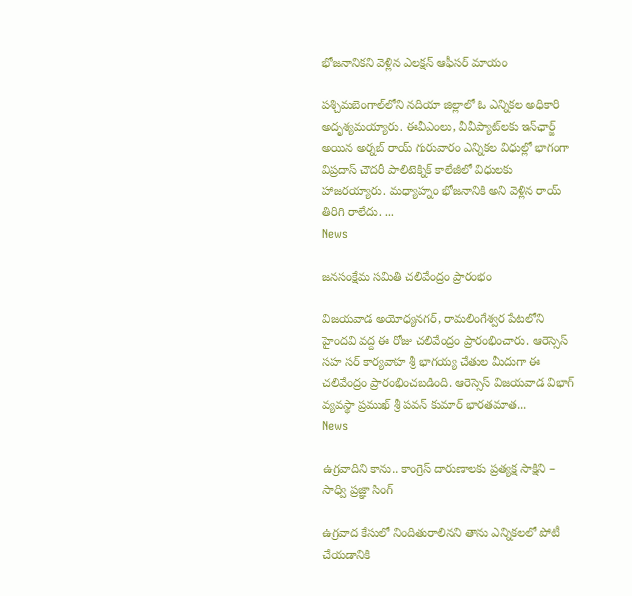భోజనానికని వెళ్లిన ఎల‌క్ష‌న్ ఆఫీస‌ర్ మాయం

పశ్చిమబెంగాల్‌లోని నదియా జిల్లాలో ఓ ఎన్నికల అధికారి అదృశ్యమయ్యారు. ఈవీఎంలు, వీవీప్యాట్‌లకు ఇన్‌ఛార్జ్‌ అయిన అర్నబ్‌ రాయ్‌ గురువారం ఎన్నికల విధుల్లో భాగంగా విప్రదాస్‌ చౌదరీ పాలిటెక్నిక్‌ కాలేజీలో విధులకు హాజరయ్యారు. మధ్యాహ్నం భోజనానికి అని వెళ్లిన రాయ్‌ తిరిగి రాలేదు. ...
News

జనసంక్షేమ సమితి చలివేంద్రం ప్రారంభం

విజయవాడ అయోధ్యనగర్, రామలింగేశ్వర పేటలోని హైందవి వద్ద ఈ రోజు చలివేంద్రం ప్రారంభించారు. ఆరెస్సెస్ సహ సర్ కార్యవాహ శ్రీ భాగయ్య చేతుల మీదుగా ఈ చలివేంద్రం ప్రారంభించబడింది. ఆరెస్సెస్ విజయవాడ విభాగ్ వ్యవస్థా ప్రముఖ్ శ్రీ పవన్ కుమార్ భారతమాత...
News

ఉగ్రవాదిని కాను.. కాంగ్రెస్ దారుణాలకు ప్రత్యక్ష సాక్షిని – సాధ్వి ప్రజ్ఞా సింగ్

ఉగ్రవాద కేసులో నిందితురాలినని తాను ఎన్నికలలో పోటీ చేయడానికి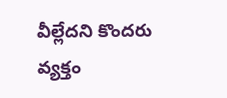వీల్లేదని కొందరు వ్యక్తం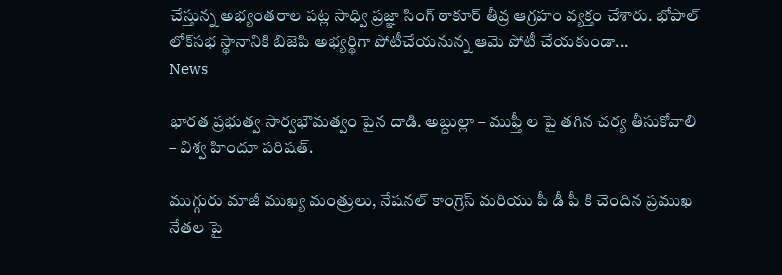చేస్తున్న అభ్యంతరాల పట్ల సాధ్వి ప్రజ్ఞా సింగ్ ఠాకూర్‌ తీవ్ర ఆగ్రహం వ్యక్తం చేశారు. భోపాల్ లోక్‌సభ స్థానానికి బిజెపి అభ్యర్థిగా పోటీచేయనున్న ఆమె పోటీ చేయకుండా...
News

భారత ప్రభుత్వ సార్వభౌమత్వం పైన దాడి. అబ్దుల్లా – ముఫ్తీ ల పై తగిన చర్య తీసుకోవాలి – విశ్వ హిందూ పరిషత్.

ముగ్గురు మాజీ ముఖ్య మంత్రులు, నేషనల్ కాంగ్రెస్ మరియు పీ డీ పీ కి చెందిన ప్రముఖ నేతల పై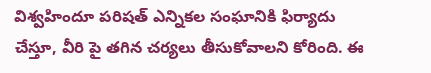విశ్వహిందూ పరిషత్ ఎన్నికల సంఘానికి ఫిర్యాదు చేస్తూ, వీరి పై తగిన చర్యలు తీసుకోవాలని కోరింది. ఈ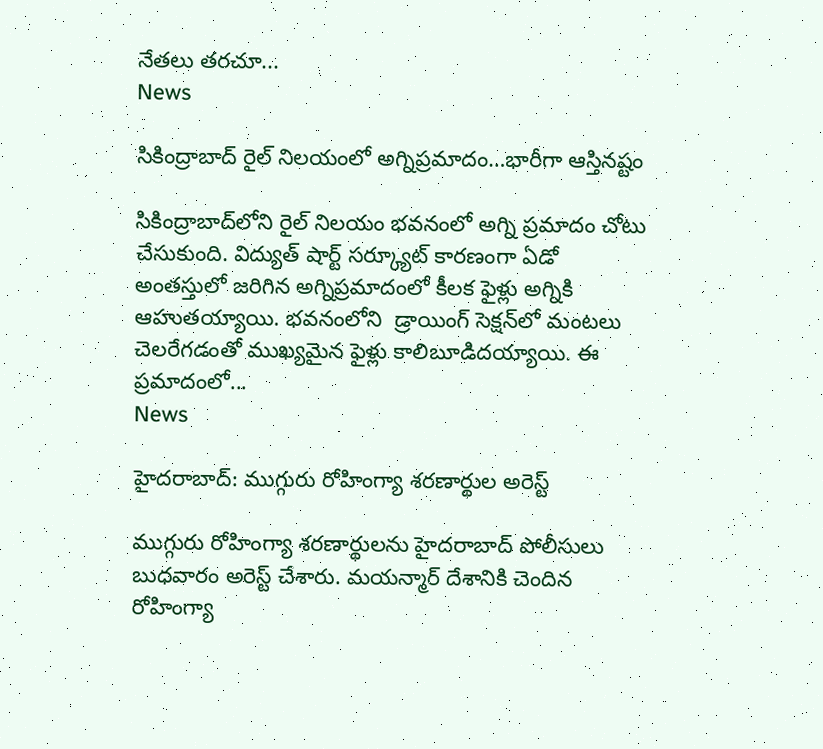నేతలు తరచూ...
News

సికింద్రాబాద్ రైల్ నిల‌యంలో అగ్నిప్ర‌మాదం…భారీగా ఆస్తిన‌ష్టం

సికింద్రాబాద్‌లోని రైల్ నిల‌యం భ‌వ‌నంలో అగ్ని ప్ర‌మాదం చోటు చేసుకుంది. విద్యుత్‌ షార్ట్‌ సర్క్యూట్ కారణంగా ఏడో అంత‌స్తులో జ‌రిగిన అగ్నిప్ర‌మాదంలో కీలక ఫైళ్లు అగ్నికి ఆహుతయ్యాయి. భవనంలోని  డ్రాయింగ్‌ సెక్షన్‌లో మంటలు చెలరేగడంతో ముఖ్యమైన ఫైళ్లు కాలిబూడిదయ్యాయి. ఈ ప్రమాదంలో...
News

హైదరాబాద్: ముగ్గురు రోహింగ్యా శరణార్థుల అరెస్ట్

ముగ్గురు రోహింగ్యా శరణార్థులను హైదరాబాద్ పోలీసులు బుధవారం అరెస్ట్ చేశారు. మయన్మార్ దేశానికి చెందిన రోహింగ్యా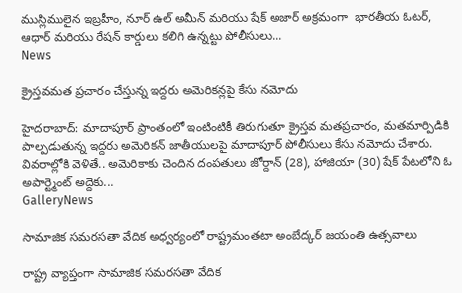ముస్లిములైన ఇబ్రహీం, నూర్ ఉల్ అమీన్ మరియు షేక్ అజార్ అక్రమంగా  భారతీయ ఓటర్, ఆధార్ మరియు రేషన్ కార్డులు కలిగి ఉన్నట్టు పోలీసులు...
News

క్రైస్తవమత ప్రచారం చేస్తున్న ఇద్దరు అమెరికన్లపై కేసు నమోదు

హైదరాబాద్: మాదాపూర్ ప్రాంతంలో ఇంటింటికీ తిరుగుతూ క్రైస్తవ మతప్రచారం, మతమార్పిడికి పాల్పడుతున్న ఇద్దరు అమెరికన్ జాతీయులపై మాదాపూర్ పోలీసులు కేసు నమోదు చేశారు. వివరాల్లోకి వెళితే.. అమెరికాకు చెందిన దంపతులు జోర్దాన్ (28), హాజియా (30) షేక్ పేటలోని ఓ అపార్ట్మెంట్ అద్దెకు...
GalleryNews

సామాజిక సమరసతా వేదిక అధ్వర్యంలో రాష్ట్రమంతటా అంబేద్కర్ జయంతి ఉత్సవాలు

రాష్ట్ర వ్యాప్తంగా సామాజిక సమరసతా వేదిక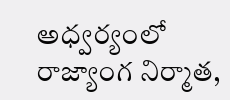అధ్వర్యంలో రాజ్యాంగ నిర్మాత,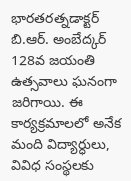భారతరత్నడాక్టర్ బి.ఆర్. అంబేద్కర్ 128వ జయంతి ఉత్సవాలు ఘనంగా జరిగాయి. ఈ కార్యక్రమాలలో అనేక మంది విద్యార్ధులు, వివిధ సంస్థలకు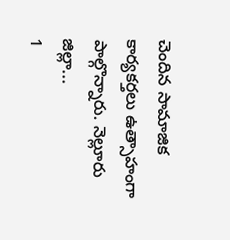చెందిన సామాజిక కార్యకర్తలు ఉత్సాహంగా పాల్గొన్నారు. నెల్లూరు జిల్లా...
1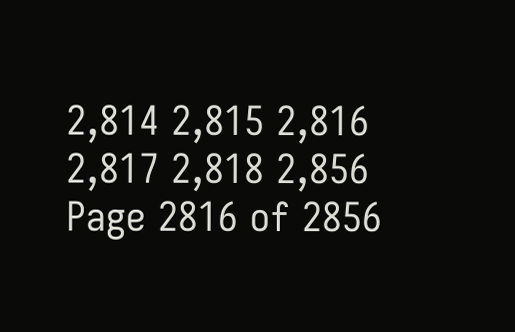2,814 2,815 2,816 2,817 2,818 2,856
Page 2816 of 2856